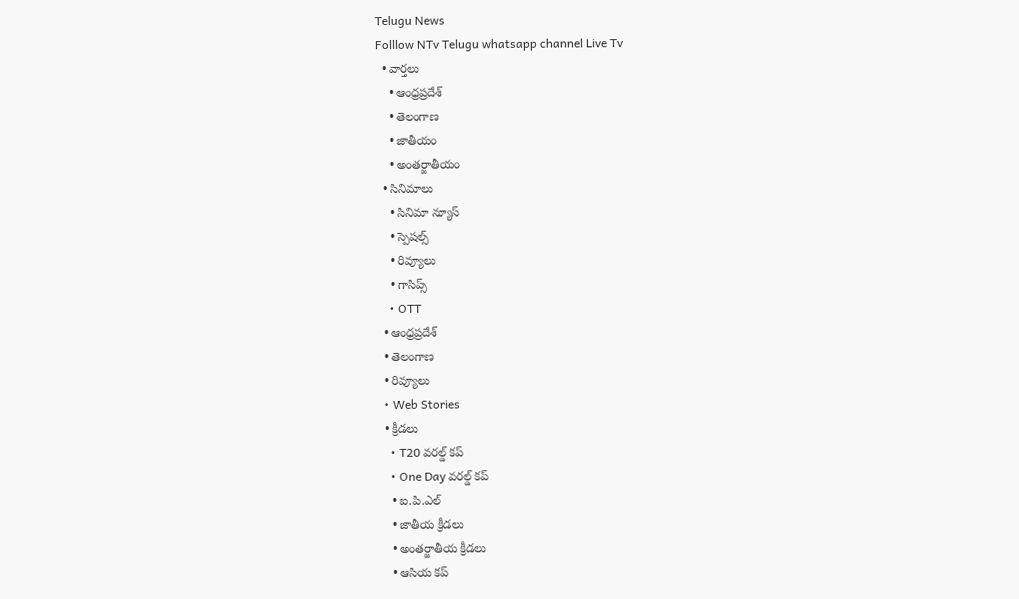Telugu News
Folllow NTv Telugu whatsapp channel Live Tv
  • వార్తలు
    • ఆంధ్రప్రదేశ్
    • తెలంగాణ
    • జాతీయం
    • అంతర్జాతీయం
  • సినిమాలు
    • సినిమా న్యూస్
    • స్పెషల్స్
    • రివ్యూలు
    • గాసిప్స్
    • OTT
  • ఆంధ్రప్రదేశ్
  • తెలంగాణ
  • రివ్యూలు
  • Web Stories
  • క్రీడలు
    • T20 వరల్డ్ కప్
    • One Day వరల్డ్ కప్
    • ఐ.పి.ఎల్
    • జాతీయ క్రీడలు
    • అంతర్జాతీయ క్రీడలు
    • ఆసియ కప్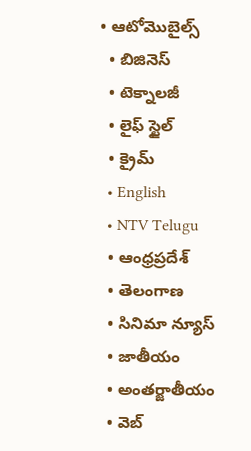• ఆటోమొబైల్స్
  • బిజినెస్‌
  • టెక్నాలజీ
  • లైఫ్ స్టైల్
  • క్రైమ్
  • English
  • NTV Telugu
  • ఆంధ్రప్రదేశ్
  • తెలంగాణ
  • సినిమా న్యూస్
  • జాతీయం
  • అంతర్జాతీయం
  • వెబ్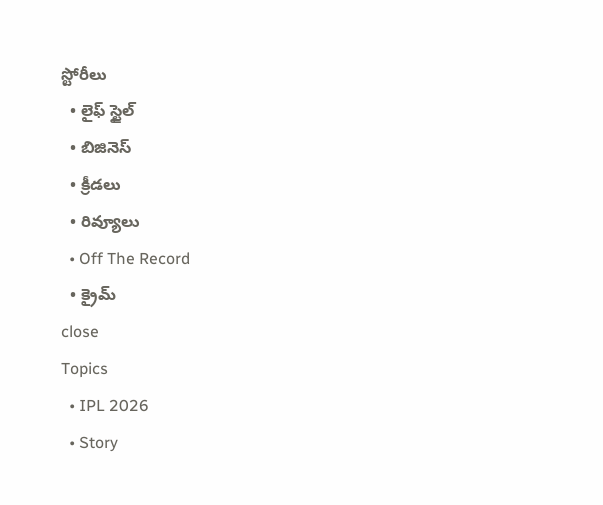స్టోరీలు
  • లైఫ్ స్టైల్
  • బిజినెస్‌
  • క్రీడలు
  • రివ్యూలు
  • Off The Record
  • క్రైమ్
close
Topics
  • IPL 2026
  • Story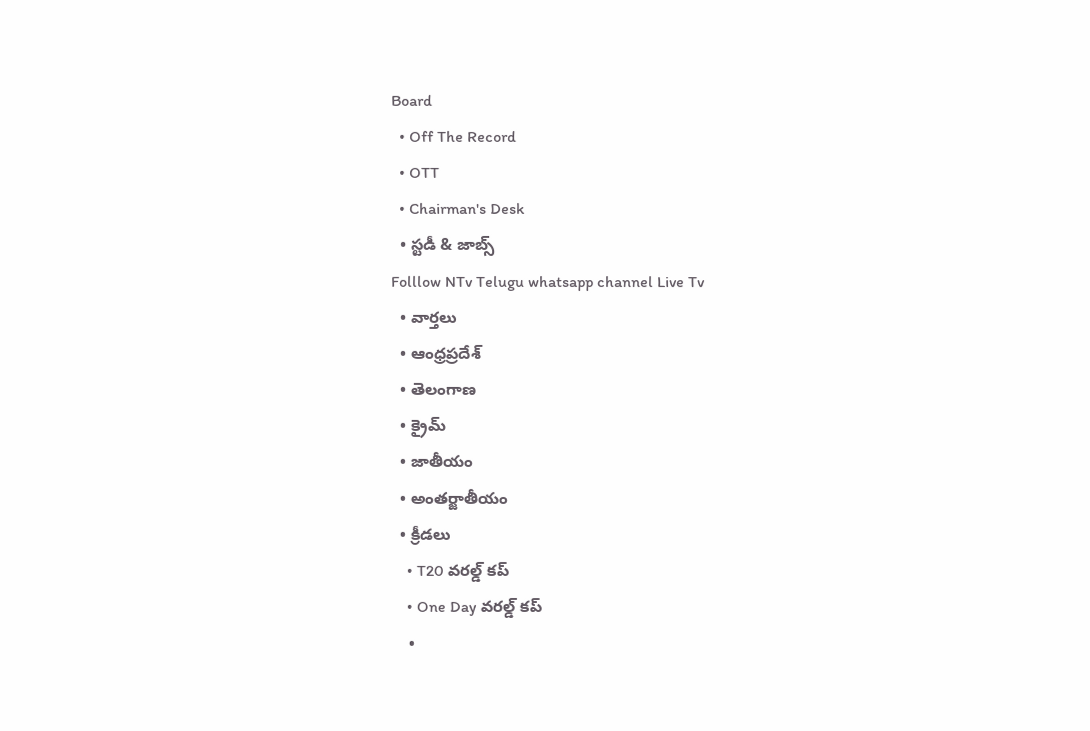Board
  • Off The Record
  • OTT
  • Chairman's Desk
  • స్టడీ & జాబ్స్
Folllow NTv Telugu whatsapp channel Live Tv
  • వార్తలు
  • ఆంధ్రప్రదేశ్
  • తెలంగాణ
  • క్రైమ్
  • జాతీయం
  • అంతర్జాతీయం
  • క్రీడలు
    • T20 వరల్డ్ కప్
    • One Day వరల్డ్ కప్
    •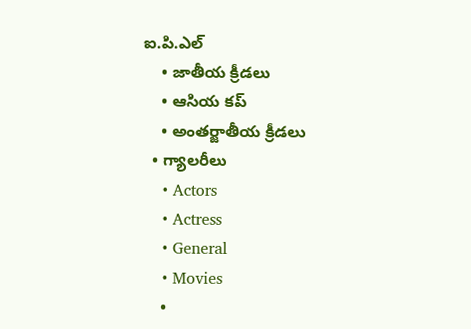ఐ.పి.ఎల్
    • జాతీయ క్రీడలు
    • ఆసియ కప్
    • అంతర్జాతీయ క్రీడలు
  • గ్యాలరీలు
    • Actors
    • Actress
    • General
    • Movies
    •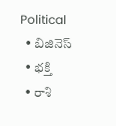Political
  • బిజినెస్‌
  • భక్తి
  • రాశి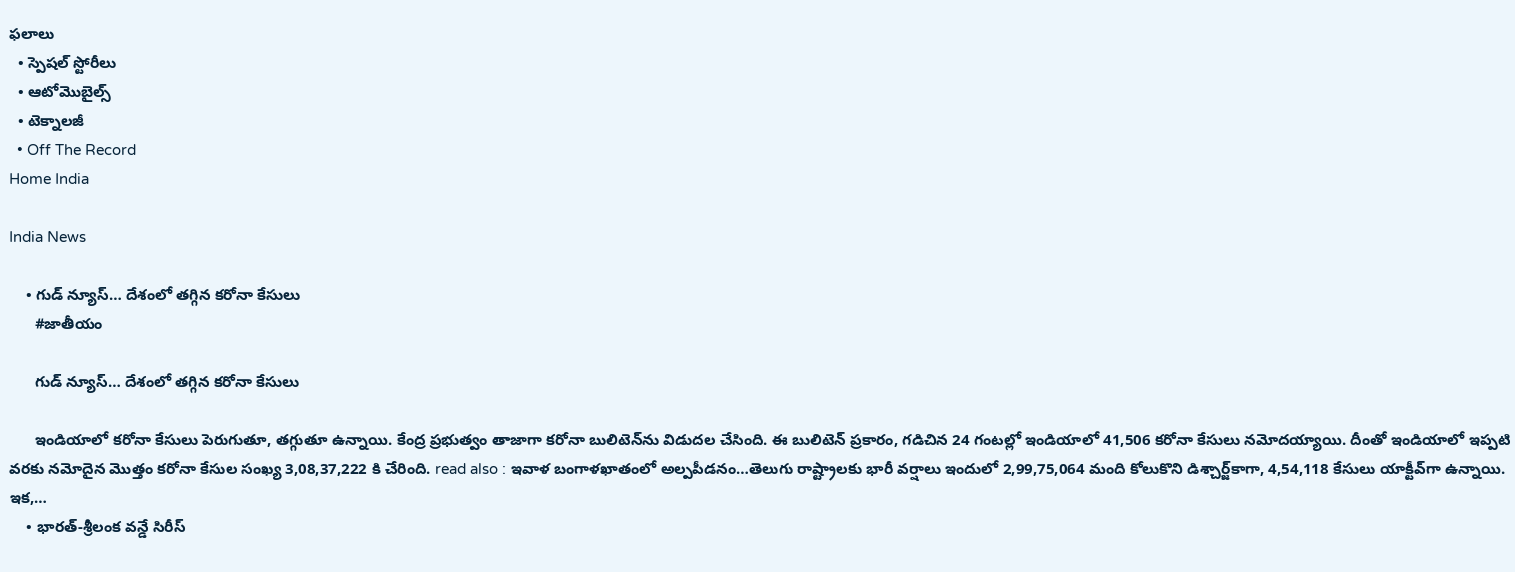ఫలాలు
  • స్పెషల్‌ స్టోరీలు
  • ఆటోమొబైల్స్
  • టెక్నాలజీ
  • Off The Record
Home India

India News

    • గుడ్‌ న్యూస్‌… దేశంలో తగ్గిన కరోనా కేసులు
      #జాతీయం

      గుడ్‌ న్యూస్‌… దేశంలో తగ్గిన కరోనా కేసులు

      ఇండియాలో క‌రోనా కేసులు పెరుగుతూ, తగ్గుతూ ఉన్నాయి. కేంద్ర ప్రభుత్వం తాజాగా క‌రోనా బులిటెన్‌ను విడుద‌ల చేసింది. ఈ బులిటెన్ ప్రకారం, గ‌డిచిన 24 గంట‌ల్లో ఇండియాలో 41,506 క‌రోనా కేసులు న‌మోద‌య్యాయి. దీంతో ఇండియాలో ఇప్పటి వ‌ర‌కు న‌మోదైన మొత్తం క‌రోనా కేసుల సంఖ్య 3,08,37,222 కి చేరింది. read also : ఇవాళ బంగాళఖాతంలో అల్పపీడనం…తెలుగు రాష్ట్రాలకు భారీ వర్షాలు ఇందులో 2,99,75,064 మంది కోలుకొని డిశ్చార్జ్‌కాగా, 4,54,118 కేసులు యాక్టీవ్‌గా ఉన్నాయి. ఇక‌,…
    • భారత్-శ్రీలంక వన్డే సిరీస్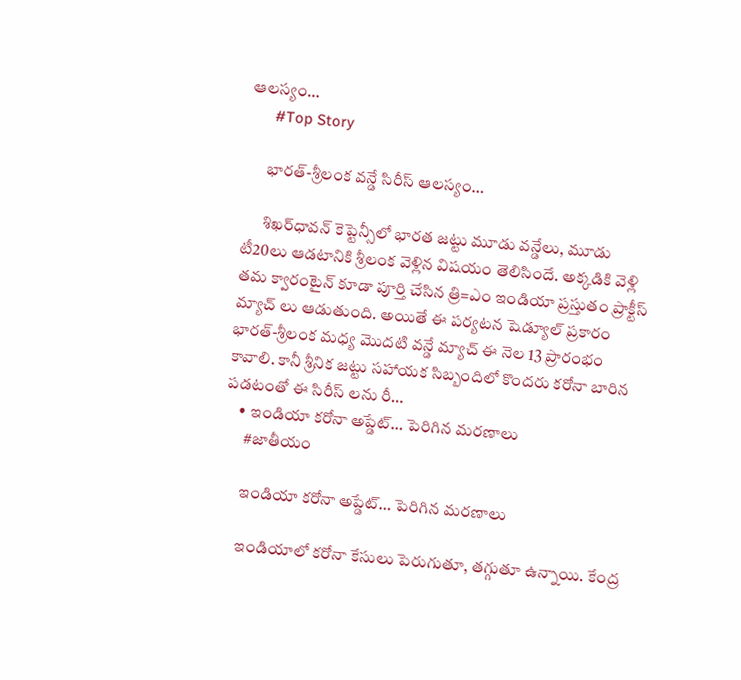ఆలస్యం…
      #Top Story

      భారత్-శ్రీలంక వన్డే సిరీస్ ఆలస్యం…

      శిఖర్‌ధావన్‌ కెప్టెన్సీలో భారత జట్టు మూడు వన్డేలు, మూడు టీ20లు ఆడటానికి శ్రీలంక వెళ్లిన విషయం తెలిసిందే. అక్కడికి వెళ్లి తమ క్వారంటైన్ కూడా పూర్తి చేసిన త్రి=ఎం ఇండియా ప్రస్తుతం ప్రాక్టీస్ మ్యాచ్ లు ఆడుతుంది. అయితే ఈ పర్యటన షెడ్యూల్ ప్రకారం భారత్-శ్రీలంక మధ్య మొదటి వన్డే మ్యాచ్ ఈ నెల 13 ప్రారంభం కావాలి. కానీ శ్రీనిక జట్టు సహాయక సిబ్బందిలో కొందరు కరోనా బారిన పడటంతో ఈ సిరీస్ లను రీ…
    • ఇండియా కరోనా అప్డేట్‌… పెరిగిన మరణాలు
      #జాతీయం

      ఇండియా కరోనా అప్డేట్‌… పెరిగిన మరణాలు

      ఇండియాలో క‌రోనా కేసులు పెరుగుతూ, తగ్గుతూ ఉన్నాయి. కేంద్ర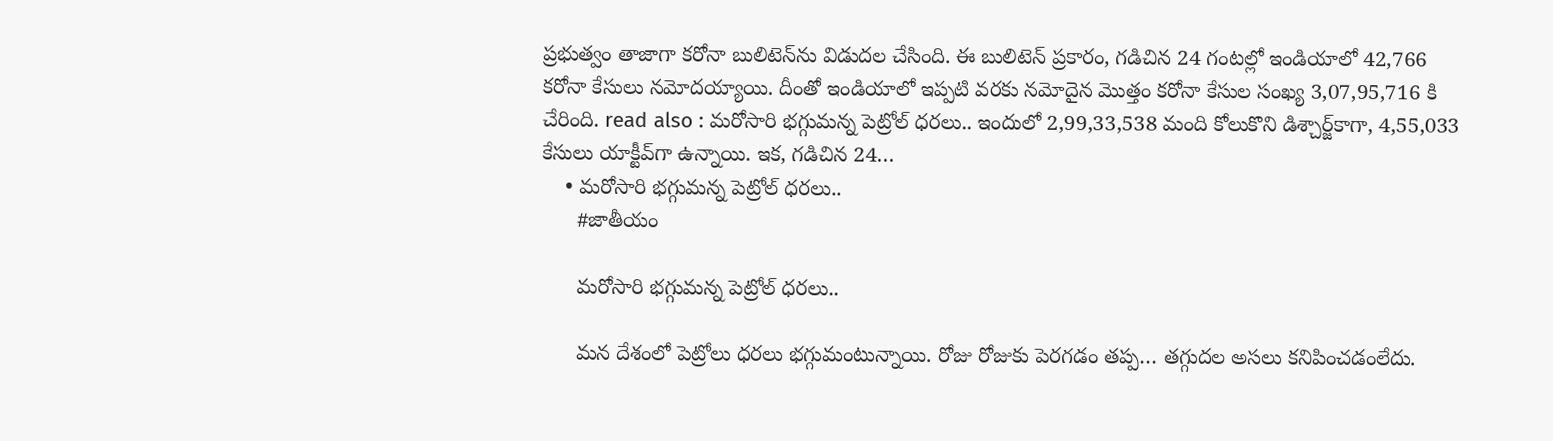ప్రభుత్వం తాజాగా క‌రోనా బులిటెన్‌ను విడుద‌ల చేసింది. ఈ బులిటెన్ ప్రకారం, గ‌డిచిన 24 గంట‌ల్లో ఇండియాలో 42,766 క‌రోనా కేసులు న‌మోద‌య్యాయి. దీంతో ఇండియాలో ఇప్పటి వ‌ర‌కు న‌మోదైన మొత్తం క‌రోనా కేసుల సంఖ్య 3,07,95,716 కి చేరింది. read also : మరోసారి భగ్గుమన్న పెట్రోల్‌ ధరలు.. ఇందులో 2,99,33,538 మంది కోలుకొని డిశ్చార్జ్‌కాగా, 4,55,033 కేసులు యాక్టీవ్‌గా ఉన్నాయి. ఇక‌, గ‌డిచిన 24…
    • మరోసారి భగ్గుమన్న పెట్రోల్‌ ధరలు..
      #జాతీయం

      మరోసారి భగ్గుమన్న పెట్రోల్‌ ధరలు..

      మన దేశంలో పెట్రోలు ధరలు భగ్గుమంటున్నాయి. రోజు రోజుకు పెరగడం తప్ప… తగ్గుదల అసలు కనిపించడంలేదు.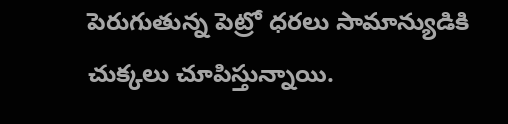పెరుగుతున్న పెట్రో ధ‌ర‌లు సామాన్యుడికి చుక్కలు చూపిస్తున్నాయి.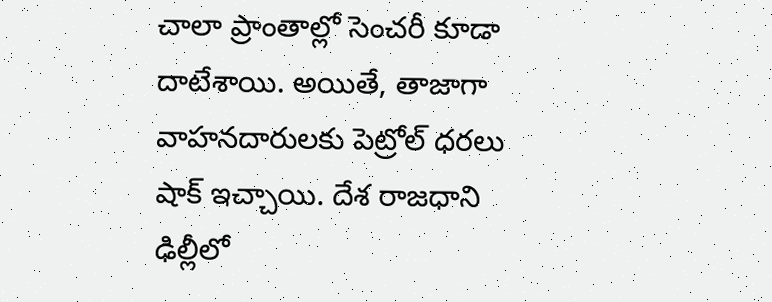చాలా ప్రాంతాల్లో సెంచ‌రీ కూడా దాటేశాయి. అయితే, తాజాగా వాహనదారులకు పెట్రోల్ ధరలు షాక్ ఇచ్చాయి. దేశ రాజధాని ఢిల్లీలో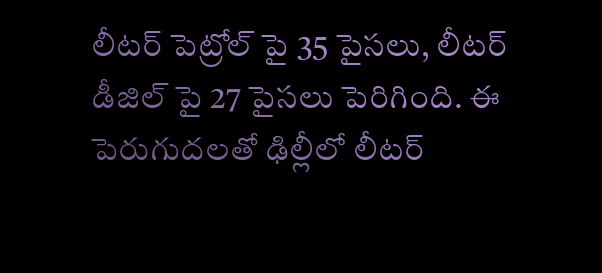లీటర్ పెట్రోల్ పై 35 పైసలు, లీటర్ డీజిల్ పై 27 పైసలు పెరిగింది. ఈ పెరుగుదలతో ఢిల్లీలో లీటర్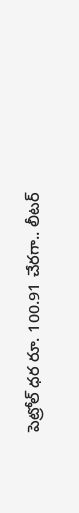పెట్రోల్ ధర రూ. 100.91 చేరగా.. లీటర్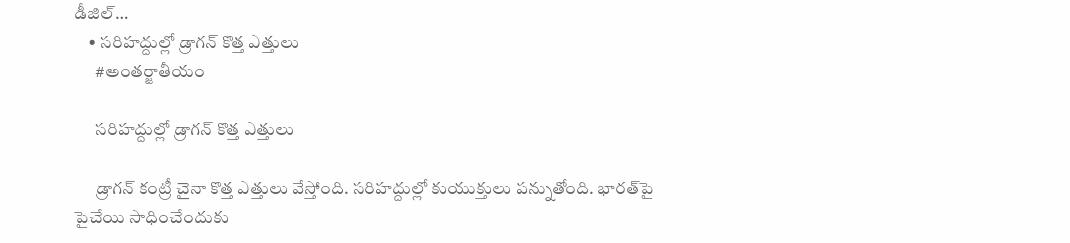డీజిల్…
    • సరిహద్దుల్లో డ్రాగన్‌ కొత్త ఎత్తులు
      #అంతర్జాతీయం

      సరిహద్దుల్లో డ్రాగన్‌ కొత్త ఎత్తులు

      డ్రాగన్‌ కంట్రీ చైనా కొత్త ఎత్తులు వేస్తోంది. సరిహద్దుల్లో కుయుక్తులు పన్నుతోంది. భారత్‌పై పైచేయి సాధించేందుకు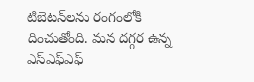టిబెటన్‌లను రంగంలోకి దించుతోంది. మన దగ్గర ఉన్న ఎస్‌ఎఫ్‌ఎఫ్‌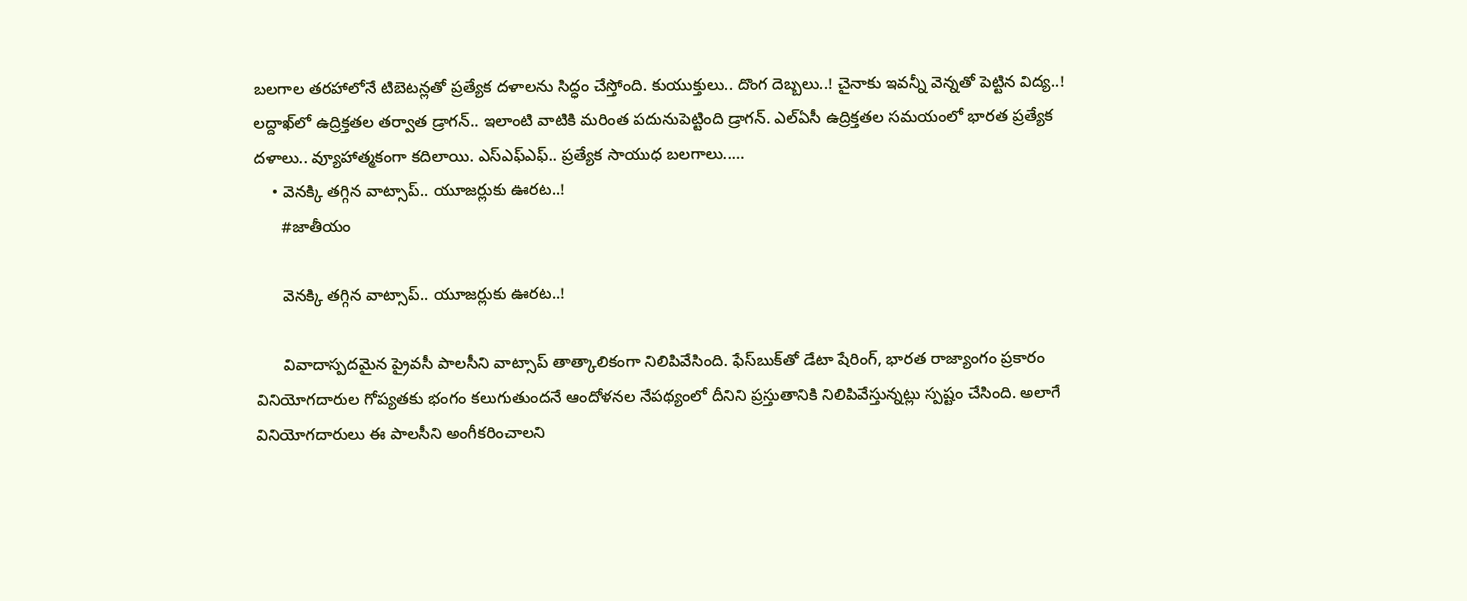బలగాల తరహాలోనే టిబెటన్లతో ప్రత్యేక దళాలను సిద్ధం చేస్తోంది. కుయుక్తులు.. దొంగ దెబ్బలు..! చైనాకు ఇవన్నీ వెన్నతో పెట్టిన విద్య..! లద్దాఖ్‌లో ఉద్రిక్తతల తర్వాత డ్రాగన్‌.. ఇలాంటి వాటికి మరింత పదునుపెట్టింది డ్రాగన్‌. ఎల్‌ఏసీ ఉద్రిక్తతల సమయంలో భారత ప్రత్యేక దళాలు.. వ్యూహాత్మకంగా కదిలాయి. ఎస్‌ఎఫ్‌ఎఫ్‌.. ప్రత్యేక సాయుధ బలగాలు..…
    • వెనక్కి తగ్గిన వాట్సాప్.. యూజర్లుకు ఊరట..!
      #జాతీయం

      వెనక్కి తగ్గిన వాట్సాప్.. యూజర్లుకు ఊరట..!

      వివాదాస్పదమైన ప్రైవసీ పాలసీని వాట్సాప్‌ తాత్కాలికంగా నిలిపివేసింది. ఫేస్‌బుక్‌తో డేటా షేరింగ్, భారత రాజ్యాంగం ప్రకారం వినియోగదారుల గోప్యతకు భంగం కలుగుతుందనే ఆందోళనల నేపథ్యంలో దీనిని ప్రస్తుతానికి నిలిపివేస్తున్నట్లు స్పష్టం చేసింది. అలాగే వినియోగదారులు ఈ పాలసీని అంగీకరించాలని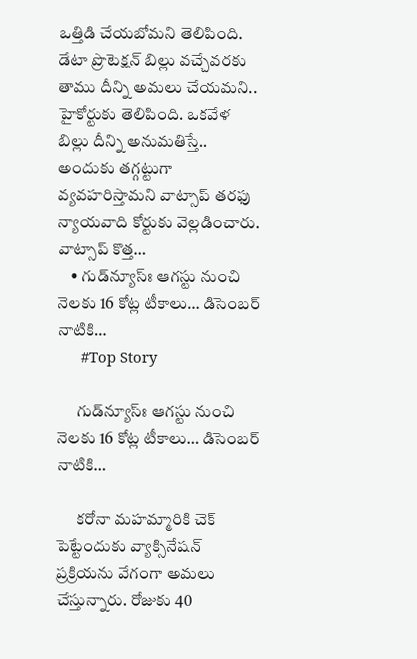ఒత్తిడి చేయబోమని తెలిపింది. డేటా ప్రొటెక్షన్ బిల్లు వచ్చేవరకు తాము దీన్ని అమలు చేయమని.. హైకోర్టుకు తెలిపింది. ఒకవేళ బిల్లు దీన్ని అనుమతిస్తే.. అందుకు తగ్గట్టుగా వ్యవహరిస్తామని వాట్సాప్‌ తరఫు న్యాయవాది కోర్టుకు వెల్లడించారు. వాట్సాప్ కొత్త…
    • గుడ్‌న్యూస్ః ఆగ‌స్టు నుంచి నెల‌కు 16 కోట్ల టీకాలు… డిసెంబ‌ర్ నాటికి…
      #Top Story

      గుడ్‌న్యూస్ః ఆగ‌స్టు నుంచి నెల‌కు 16 కోట్ల టీకాలు… డిసెంబ‌ర్ నాటికి…

      క‌రోనా మ‌హ‌మ్మారికి చెక్ పెట్టేందుకు వ్యాక్సినేష‌న్ ప్ర‌క్రియ‌ను వేగంగా అమ‌లు చేస్తున్నారు. రోజుకు 40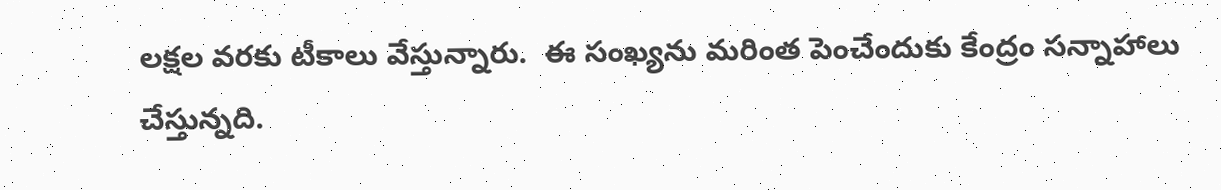ల‌క్ష‌ల వ‌ర‌కు టీకాలు వేస్తున్నారు.  ఈ సంఖ్య‌ను మ‌రింత పెంచేందుకు కేంద్రం స‌న్నాహాలు చేస్తున్న‌ది.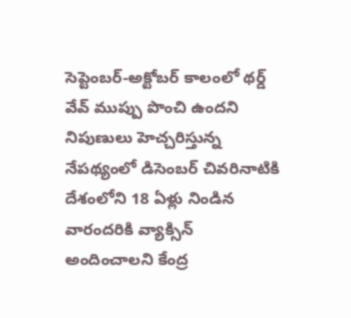సెప్టెంబ‌ర్-అక్టోబ‌ర్ కాలంలో థ‌ర్డ్ వేవ్ ముప్పు పొంచి ఉంద‌ని నిపుణులు హెచ్చ‌రిస్తున్న నేప‌థ్యంలో డిసెంబ‌ర్ చివ‌రినాటికి దేశంలోని 18 ఏళ్లు నిండిన వారంద‌రికి వ్యాక్సిన్ అందించాల‌ని కేంద్ర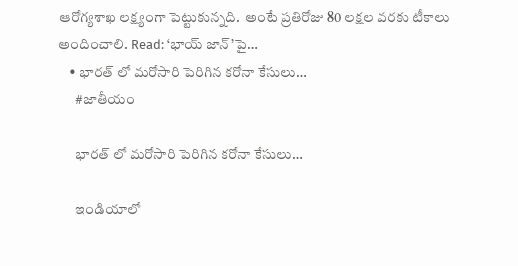ఆరోగ్య‌శాఖ ల‌క్ష్యంగా పెట్టుకున్న‌ది.  అంటే ప్ర‌తిరోజు 80 ల‌క్ష‌ల వ‌ర‌కు టీకాలు అందించాలి. Read: ‘భాయ్ జాన్’పై…
    • భారత్ లో మరోసారి పెరిగిన కరోనా కేసులు…
      #జాతీయం

      భారత్ లో మరోసారి పెరిగిన కరోనా కేసులు…

      ఇండియాలో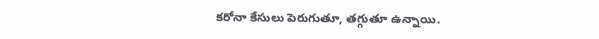క‌రోనా కేసులు పెరుగుతూ, తగ్గుతూ ఉన్నాయి.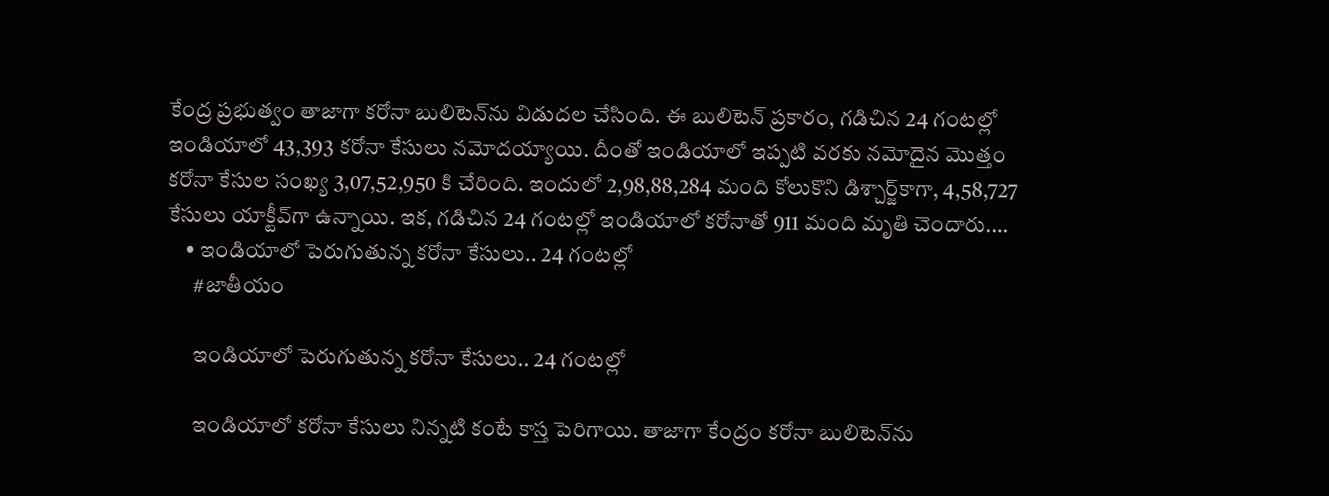కేంద్ర ప్రభుత్వం తాజాగా క‌రోనా బులిటెన్‌ను విడుద‌ల చేసింది. ఈ బులిటెన్ ప్రకారం, గ‌డిచిన 24 గంట‌ల్లో ఇండియాలో 43,393 క‌రోనా కేసులు న‌మోద‌య్యాయి. దీంతో ఇండియాలో ఇప్పటి వ‌ర‌కు న‌మోదైన మొత్తం క‌రోనా కేసుల సంఖ్య 3,07,52,950 కి చేరింది. ఇందులో 2,98,88,284 మంది కోలుకొని డిశ్చార్జ్‌కాగా, 4,58,727 కేసులు యాక్టీవ్‌గా ఉన్నాయి. ఇక‌, గ‌డిచిన 24 గంట‌ల్లో ఇండియాలో క‌రోనాతో 911 మంది మృతి చెందారు.…
    • ఇండియాలో పెరుగుతున్న కరోనా కేసులు.. 24 గంటల్లో
      #జాతీయం

      ఇండియాలో పెరుగుతున్న కరోనా కేసులు.. 24 గంటల్లో

      ఇండియాలో క‌రోనా కేసులు నిన్నటి కంటే కాస్త పెరిగాయి. తాజాగా కేంద్రం క‌రోనా బులిటెన్‌ను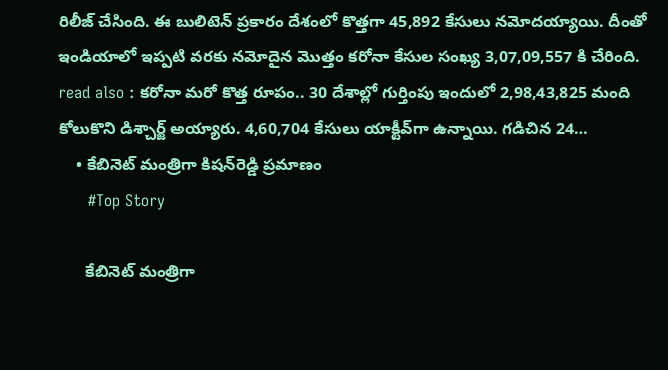రిలీజ్ చేసింది. ఈ బులిటెన్ ప్రకారం దేశంలో కొత్తగా 45,892 కేసులు న‌మోద‌య్యాయి. దీంతో ఇండియాలో ఇప్పటి వ‌ర‌కు న‌మోదైన మొత్తం క‌రోనా కేసుల సంఖ్య 3,07,09,557 కి చేరింది. read also : కరోనా మరో కొత్త రూపం.. 30 దేశాల్లో గుర్తింపు ఇందులో 2,98,43,825 మంది కోలుకొని డిశ్చార్జ్ అయ్యారు. 4,60,704 కేసులు యాక్టీవ్‌గా ఉన్నాయి. గ‌డిచిన 24…
    • కేబినెట్‌ మంత్రిగా కిషన్‌రెడ్డి ప్రమాణం
      #Top Story

      కేబినెట్‌ మంత్రిగా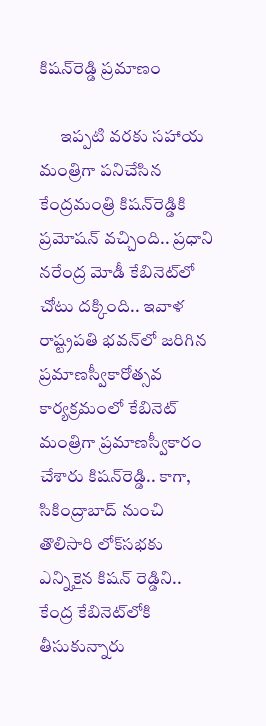కిషన్‌రెడ్డి ప్రమాణం

      ఇప్పటి వరకు సహాయ మంత్రిగా పనిచేసిన కేంద్రమంత్రి కిషన్‌రెడ్డికి ప్రమోషన్‌ వచ్చింది.. ప్రధాని నరేంద్ర మోడీ కేబినెట్‌లో చోటు దక్కింది.. ఇవాళ రాష్ట్రపతి భవన్‌లో జరిగిన ప్రమాణస్వీకారోత్సవ కార్యక్రమంలో కేబినెట్‌ మంత్రిగా ప్రమాణస్వీకారం చేశారు కిషన్‌రెడ్డి.. కాగా, సికింద్రాబాద్ నుంచి తొలిసారి లోక్‌స‌భ‌కు ఎన్నికైన కిష‌న్ రెడ్డిని.. కేంద్ర కేబినెట్‌లోకి తీసుకున్నారు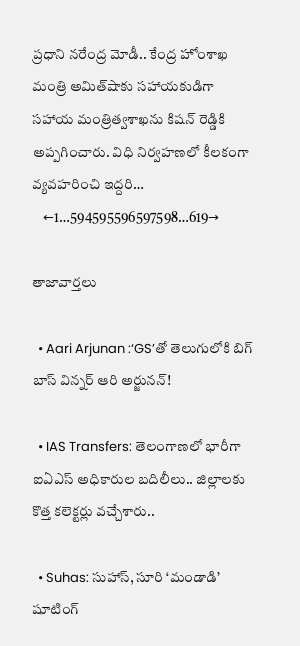ప్రధాని నరేంద్ర మోడీ.. కేంద్ర హోంశాఖ మంత్రి అమిత్‌షాకు స‌హాయ‌కుడిగా స‌హాయ మంత్రిత్వశాఖ‌ను కిష‌న్ రెడ్డికి అప్పగించారు. విధి నిర్వహ‌ణ‌లో కీల‌కంగా వ్యవహరించి ఇద్దరి…
    ←1…594595596597598…619→

తాజావార్తలు

  • Aari Arjunan :‘GS’తో తెలుగులోకి బిగ్ బాస్ విన్నర్ ఆరి అర్జునన్!

  • IAS Transfers: తెలంగాణలో భారీగా ఐఏఎస్‌ అధికారుల బదిలీలు.. జిల్లాలకు కొత్త కలెక్టర్లు వచ్చేశారు..

  • Suhas: సుహాస్, సూరి ‘మండాడి’ షూటింగ్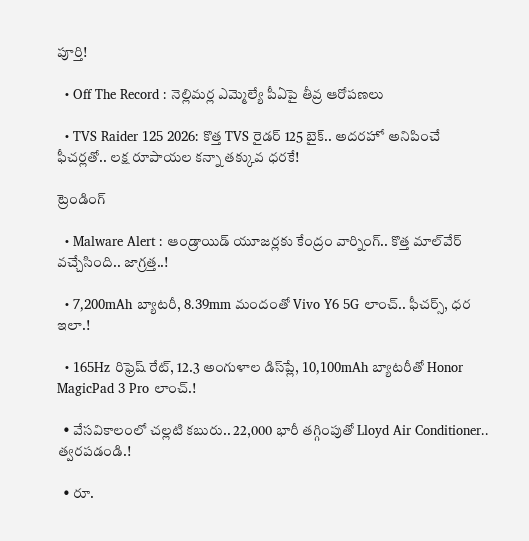పూర్తి!

  • Off The Record : నెల్లిమర్ల ఎమ్మెల్యే పీఏపై తీవ్ర ఆరోపణలు

  • TVS Raider 125 2026: కొత్త TVS రైడర్ 125 బైక్.. అదరహో అనిపించే ఫీచర్లతో.. లక్ష రూపాయల కన్నా తక్కువ ధరకే!

ట్రెండింగ్‌

  • Malware Alert : ఆండ్రాయిడ్ యూజర్లకు కేంద్రం వార్నింగ్.. కొత్త మాల్‌వేర్ వచ్చేసింది.. జాగ్రత్త..!

  • 7,200mAh బ్యాటరీ, 8.39mm మందంతో Vivo Y6 5G లాంచ్.. ఫీచర్స్, ధర ఇలా.!

  • 165Hz రిఫ్రెష్ రేట్‌, 12.3 అంగుళాల డిస్‌ప్లే, 10,100mAh బ్యాటరీతో Honor MagicPad 3 Pro లాంచ్.!

  • వేసవికాలంలో చల్లటి కబురు.. 22,000 భారీ తగ్గింపుతో Lloyd Air Conditioner.. త్వరపడండి.!

  • రూ.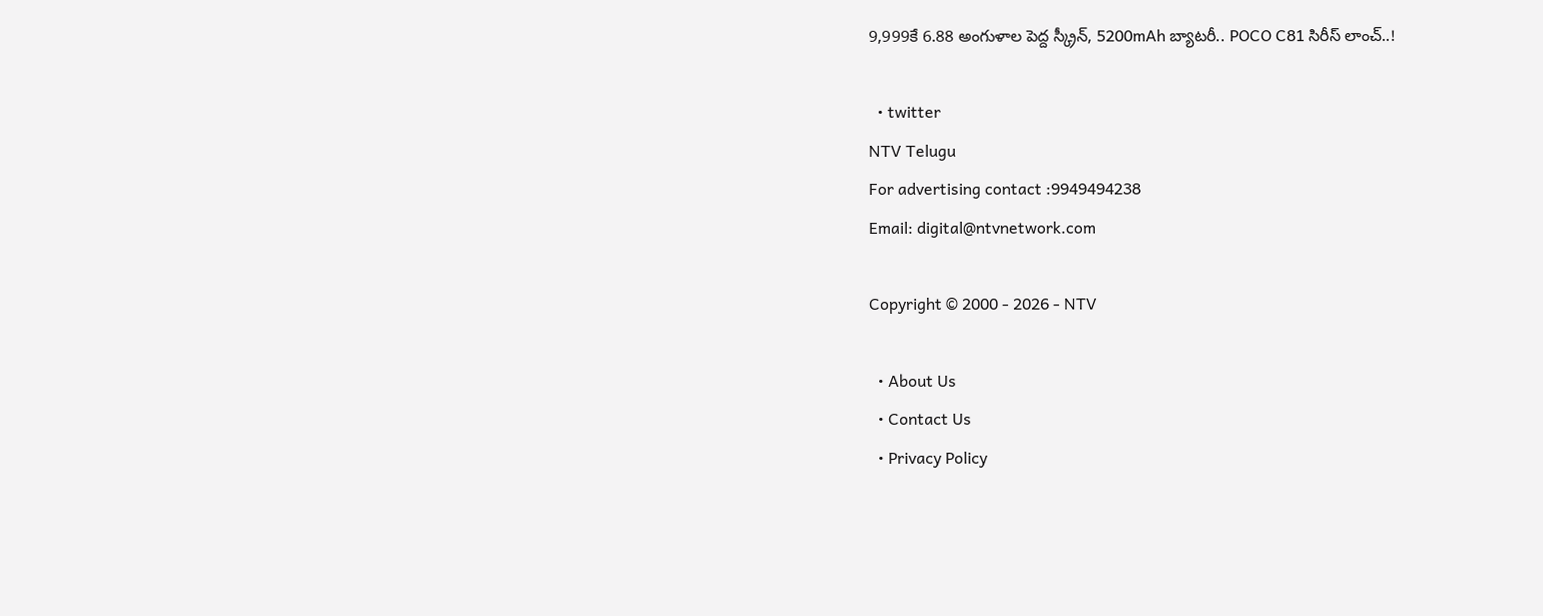9,999కే 6.88 అంగుళాల పెద్ద స్క్రీన్, 5200mAh బ్యాటరీ.. POCO C81 సిరీస్ లాంచ్..!

  • twitter
NTV Telugu
For advertising contact :9949494238
Email: digital@ntvnetwork.com

Copyright © 2000 - 2026 - NTV

  • About Us
  • Contact Us
  • Privacy Policy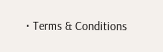• Terms & Conditions